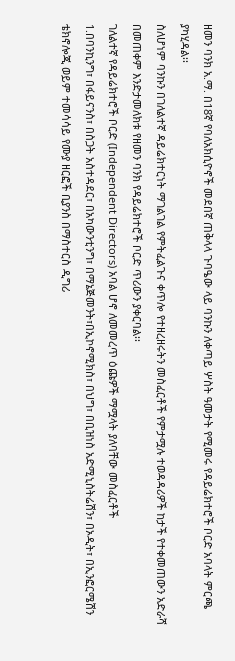ዘመን ባንክ አ.ማ. በ18ኛ የባለአክሲዮኖች መደበኛ ጠቅላላ ጉባዔው ላይ ባንኩን ለቀጣይ ሦስት ዓመታት የሚመሩ የዳይሬክተሮች ቦርድ አባላት ምርጫ ያካሂዳል፡፡
ስለሆነም ባንኩን በገለልተኛ ዳይሬክተርነት ማገልገል የምትፈልጉና ቀጥሎ የተዘረዘሩትን መስፈርቶች የምታሟሉ ተወዳዳሪዎች ከታች የተቀመጠውን አድራሻ በመጠቀም እንድታመለክቱ የዘመን ባንክ የዳይሬክተሮች ቦርድ ጥሪውን ያቀርባል፡፡
ገለልተኛ የዳይሬክተሮች ቦርድ (Independent Directors) አባል ሆኖ ለመመረጥ ዕጩዎች ማሟላት ያለባቸው መስፈርቶች
1.በባንኪንግ፣ በፋይናንስ፣ በስጋት አስተዳደር፣ በአካውንቲንግ፣ በማኔጅመንት፣በኢኮኖሚክስ፣ በህግ፣ በቢዝነስ አድሚኒስትሬሽን፣ በኦዲት፣ በኢንፎርሜሽን ቴክኖሎጂ ወይም ተመሳሳይ የሙያ ዘርፎች ቢያንስ በማስተርስ ዲግሪ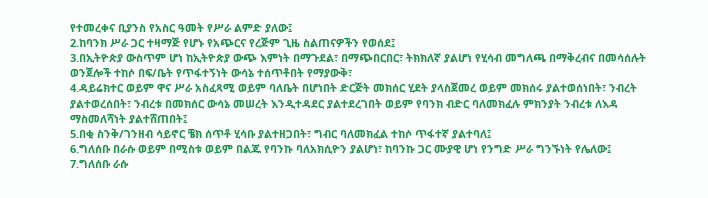የተመረቀና ቢያንስ የአስር ዓመት የሥራ ልምድ ያለው፤
2.ከባንክ ሥራ ጋር ተዛማጅ የሆኑ የአጭርና የረጅም ጊዜ ስልጠናዎችን የወሰደ፤
3.በኢትዮጵያ ውስጥም ሆነ ከኢትዮጵያ ውጭ እምነት በማጉደል፣ በማጭበርበር፣ ትክክለኛ ያልሆነ የሂሳብ መግለጫ በማቅረብና በመሳሰሉት ወንጀሎች ተከሶ በፍ/ቤት የጥፋተኝነት ውሳኔ ተሰጥቶበት የማያውቅ፣
4.ዳይሬክተር ወይም ዋና ሥራ አስፈጻሚ ወይም ባለቤት በሆነበት ድርጅት መክሰር ሂደት ያላስጀመረ ወይም መክሰሩ ያልተወሰነበት፣ ንብረት ያልተወረሰበት፣ ንብረቱ በመክሰር ውሳኔ መሠረት እንዲተዳደር ያልተደረገበት ወይም የባንክ ብድር ባለመክፈሉ ምክንያት ንብረቱ ለእዳ ማስመለሻነት ያልተሸጠበት፤
5.በቂ ስንቅ/ገንዘብ ሳይኖር ቼክ ሰጥቶ ሂሳቡ ያልተዘጋበት፣ ግብር ባለመክፈል ተከሶ ጥፋተኛ ያልተባለ፤
6.ግለሰቡ በራሱ ወይም በሚስቱ ወይም በልጁ የባንኩ ባለአክሲዮን ያልሆነ፣ ከባንኩ ጋር ሙያዊ ሆነ የንግድ ሥራ ግንኙነት የሌለው፤
7.ግለሰቡ ራሱ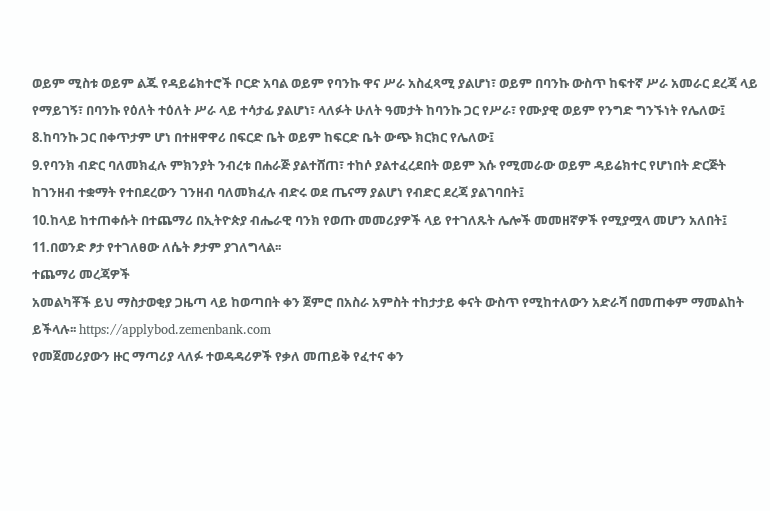ወይም ሚስቱ ወይም ልጁ የዳይሬክተሮች ቦርድ አባል ወይም የባንኩ ዋና ሥራ አስፈጻሚ ያልሆነ፣ ወይም በባንኩ ውስጥ ከፍተኛ ሥራ አመራር ደረጃ ላይ የማይገኝ፣ በባንኩ የዕለት ተዕለት ሥራ ላይ ተሳታፊ ያልሆነ፣ ላለፉት ሁለት ዓመታት ከባንኩ ጋር የሥራ፣ የሙያዊ ወይም የንግድ ግንኙነት የሌለው፤
8.ከባንኩ ጋር በቀጥታም ሆነ በተዘዋዋሪ በፍርድ ቤት ወይም ከፍርድ ቤት ውጭ ክርክር የሌለው፤
9.የባንክ ብድር ባለመክፈሉ ምክንያት ንብረቱ በሐራጅ ያልተሸጠ፣ ተከሶ ያልተፈረደበት ወይም እሱ የሚመራው ወይም ዳይሬክተር የሆነበት ድርጅት ከገንዘብ ተቋማት የተበደረውን ገንዘብ ባለመክፈሉ ብድሩ ወደ ጤናማ ያልሆነ የብድር ደረጃ ያልገባበት፤
10.ከላይ ከተጠቀሱት በተጨማሪ በኢትዮጵያ ብሔራዊ ባንክ የወጡ መመሪያዎች ላይ የተገለጹት ሌሎች መመዘኛዎች የሚያሟላ መሆን አለበት፤
11.በወንድ ፆታ የተገለፀው ለሴት ፆታም ያገለግላል፡፡
ተጨማሪ መረጃዎች
አመልካቾች ይህ ማስታወቂያ ጋዜጣ ላይ ከወጣበት ቀን ጀምሮ በአስራ አምስት ተከታታይ ቀናት ውስጥ የሚከተለውን አድራሻ በመጠቀም ማመልከት ይችላሉ፡፡ https://applybod.zemenbank.com
የመጀመሪያውን ዙር ማጣሪያ ላለፉ ተወዳዳሪዎች የቃለ መጠይቅ የፈተና ቀን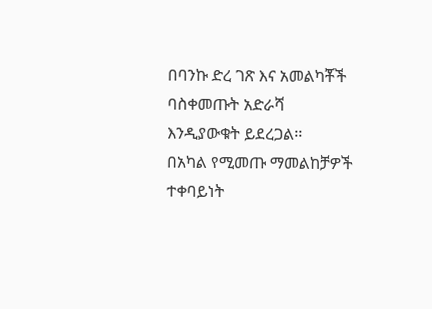በባንኩ ድረ ገጽ እና አመልካቾች ባስቀመጡት አድራሻ እንዲያውቁት ይደረጋል፡፡
በአካል የሚመጡ ማመልከቻዎች ተቀባይነት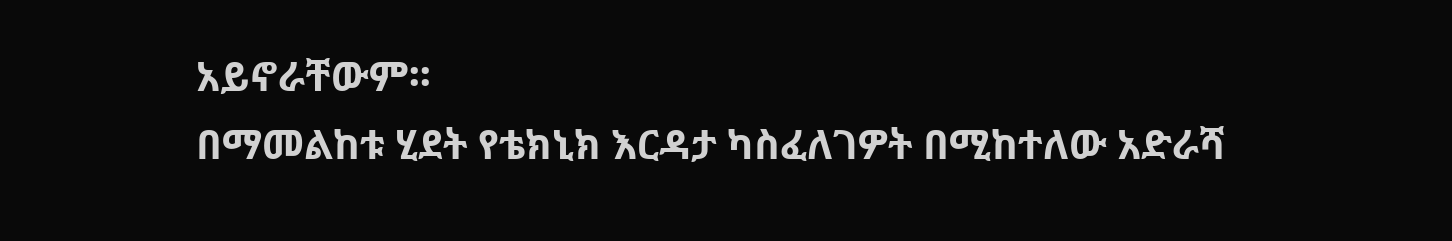አይኖራቸውም፡፡
በማመልከቱ ሂደት የቴክኒክ እርዳታ ካስፈለገዎት በሚከተለው አድራሻ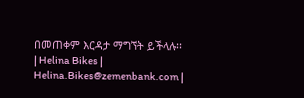በመጠቀም እርዳታ ማግኘት ይችላሉ፡፡
| Helina Bikes | Helina.Bikes@zemenbank.com |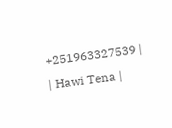+251963327539 |
| Hawi Tena |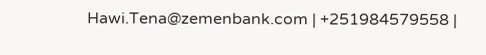Hawi.Tena@zemenbank.com | +251984579558 |